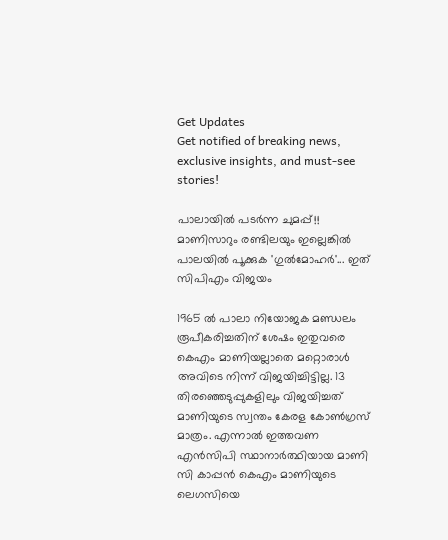Get Updates
Get notified of breaking news, exclusive insights, and must-see stories!

പാലായിൽ പടർന്ന ചുമപ്പ്!! മാണിസാറും രണ്ടിലയും ഇല്ലെങ്കിൽ പാലയിൽ പൂക്കുക 'ഗുൽമോഹർ'... ഇത് സിപിഎം വിജയം

1965 ല്‍ പാലാ നിയോജക മണ്ഡലം രൂപീകരിച്ചതിന് ശേഷം ഇതുവരെ കെഎം മാണിയല്ലാതെ മറ്റൊരാള്‍ അവിടെ നിന്ന് വിജയിച്ചിട്ടില്ല. 13 തിരഞ്ഞെടുപ്പുകളിലും വിജയിച്ചത് മാണിയുടെ സ്വന്തം കേരള കോണ്‍ഗ്രസ് മാത്രം. എന്നാല്‍ ഇത്തവണ എന്‍സിപി സ്ഥാനാര്‍ത്ഥിയായ മാണി സി കാപ്പന്‍ കെഎം മാണിയുടെ ലെഗസിയെ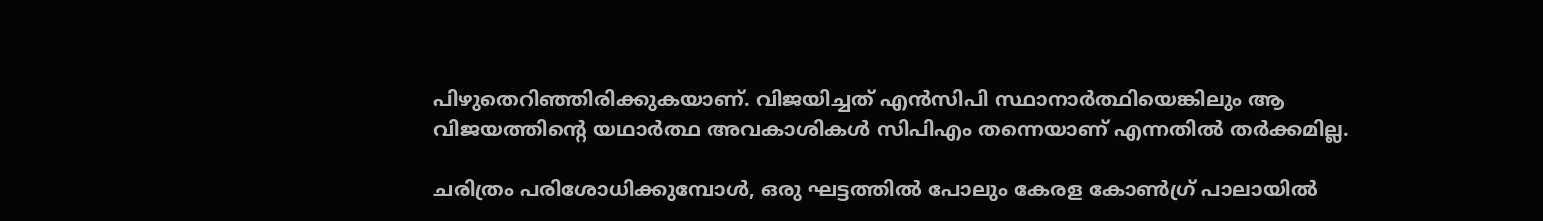പിഴുതെറിഞ്ഞിരിക്കുകയാണ്. വിജയിച്ചത് എന്‍സിപി സ്ഥാനാര്‍ത്ഥിയെങ്കിലും ആ വിജയത്തിന്റെ യഥാര്‍ത്ഥ അവകാശികള്‍ സിപിഎം തന്നെയാണ് എന്നതില്‍ തര്‍ക്കമില്ല.

ചരിത്രം പരിശോധിക്കുമ്പോള്‍, ഒരു ഘട്ടത്തില്‍ പോലും കേരള കോണ്‍ഗ്ര് പാലായില്‍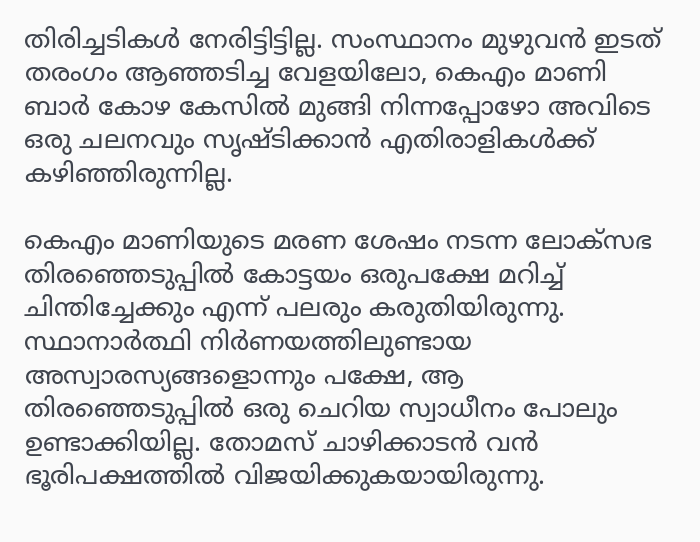തിരിച്ചടികള്‍ നേരിട്ടിട്ടില്ല. സംസ്ഥാനം മുഴുവന്‍ ഇടത് തരംഗം ആഞ്ഞടിച്ച വേളയിലോ, കെഎം മാണി ബാര്‍ കോഴ കേസില്‍ മുങ്ങി നിന്നപ്പോഴോ അവിടെ ഒരു ചലനവും സൃഷ്ടിക്കാന്‍ എതിരാളികള്‍ക്ക് കഴിഞ്ഞിരുന്നില്ല.

കെഎം മാണിയുടെ മരണ ശേഷം നടന്ന ലോക്‌സഭ തിരഞ്ഞെടുപ്പില്‍ കോട്ടയം ഒരുപക്ഷേ മറിച്ച് ചിന്തിച്ചേക്കും എന്ന് പലരും കരുതിയിരുന്നു. സ്ഥാനാര്‍ത്ഥി നിര്‍ണയത്തിലുണ്ടായ അസ്വാരസ്യങ്ങളൊന്നും പക്ഷേ, ആ തിരഞ്ഞെടുപ്പില്‍ ഒരു ചെറിയ സ്വാധീനം പോലും ഉണ്ടാക്കിയില്ല. തോമസ് ചാഴിക്കാടന്‍ വന്‍ ഭൂരിപക്ഷത്തില്‍ വിജയിക്കുകയായിരുന്നു.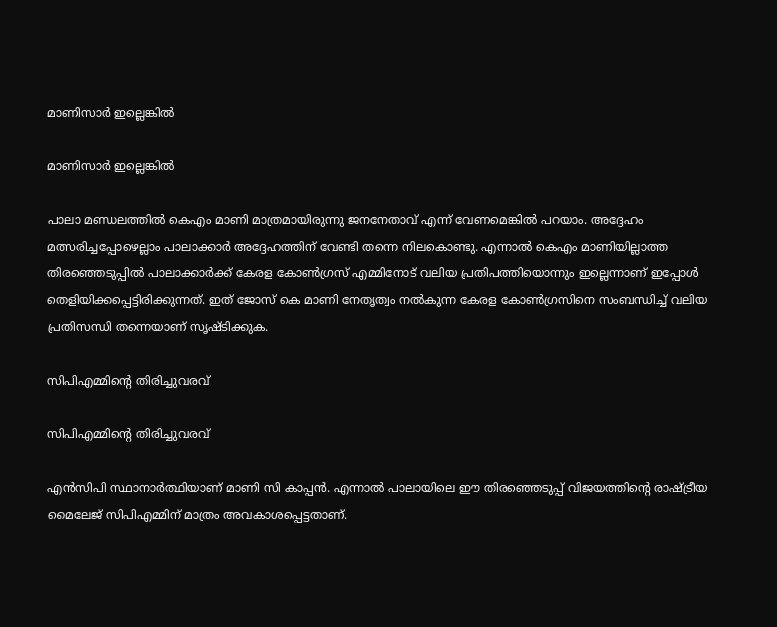മാണിസാര്‍ ഇല്ലെങ്കില്‍

മാണിസാര്‍ ഇല്ലെങ്കില്‍

പാലാ മണ്ഡലത്തില്‍ കെഎം മാണി മാത്രമായിരുന്നു ജനനേതാവ് എന്ന് വേണമെങ്കില്‍ പറയാം. അദ്ദേഹം മത്സരിച്ചപ്പോഴെല്ലാം പാലാക്കാര്‍ അദ്ദേഹത്തിന് വേണ്ടി തന്നെ നിലകൊണ്ടു. എന്നാല്‍ കെഎം മാണിയില്ലാത്ത തിരഞ്ഞെടുപ്പില്‍ പാലാക്കാര്‍ക്ക് കേരള കോണ്‍ഗ്രസ് എമ്മിനോട് വലിയ പ്രതിപത്തിയൊന്നും ഇല്ലെന്നാണ് ഇപ്പോള്‍ തെളിയിക്കപ്പെട്ടിരിക്കുന്നത്. ഇത് ജോസ് കെ മാണി നേതൃത്വം നല്‍കുന്ന കേരള കോണ്‍ഗ്രസിനെ സംബന്ധിച്ച് വലിയ പ്രതിസന്ധി തന്നെയാണ് സൃഷ്ടിക്കുക.

സിപിഎമ്മിന്റെ തിരിച്ചുവരവ്

സിപിഎമ്മിന്റെ തിരിച്ചുവരവ്

എന്‍സിപി സ്ഥാനാര്‍ത്ഥിയാണ് മാണി സി കാപ്പന്‍. എന്നാല്‍ പാലായിലെ ഈ തിരഞ്ഞെടുപ്പ് വിജയത്തിന്റെ രാഷ്ട്രീയ മൈലേജ് സിപിഎമ്മിന് മാത്രം അവകാശപ്പെട്ടതാണ്.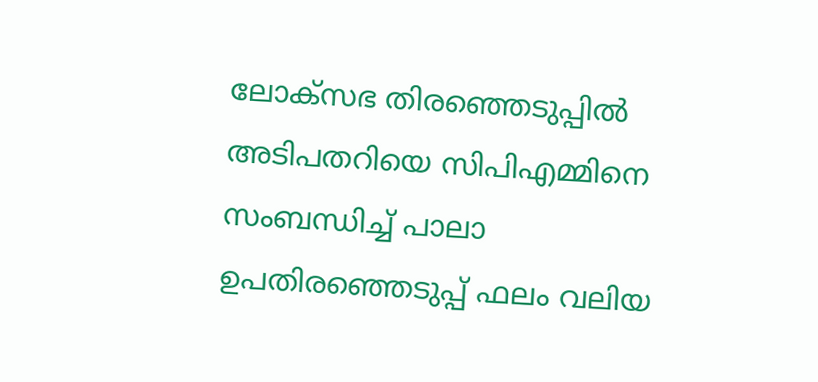ലോക്‌സഭ തിരഞ്ഞെടുപ്പില്‍ അടിപതറിയെ സിപിഎമ്മിനെ സംബന്ധിച്ച് പാലാ ഉപതിരഞ്ഞെടുപ്പ് ഫലം വലിയ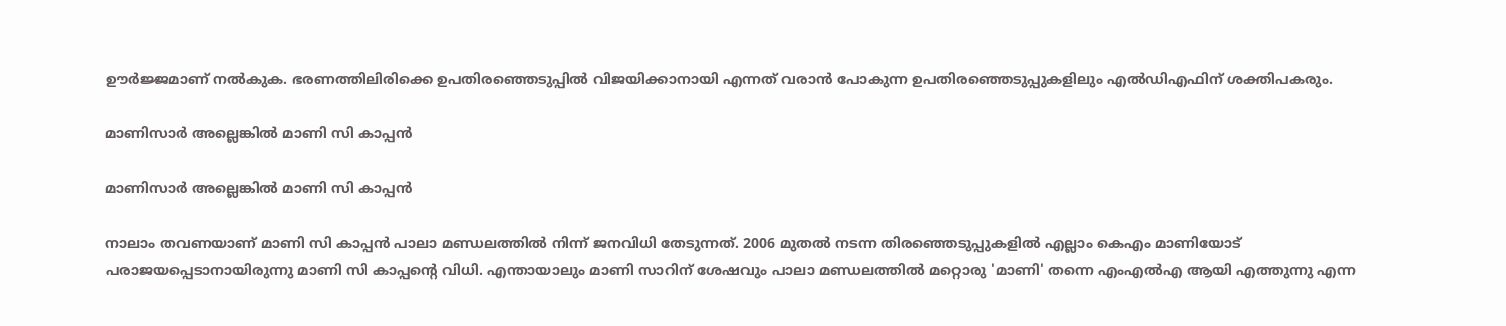ഊര്‍ജ്ജമാണ് നല്‍കുക. ഭരണത്തിലിരിക്കെ ഉപതിരഞ്ഞെടുപ്പില്‍ വിജയിക്കാനായി എന്നത് വരാന്‍ പോകുന്ന ഉപതിരഞ്ഞെടുപ്പുകളിലും എല്‍ഡിഎഫിന് ശക്തിപകരും.

മാണിസാര്‍ അല്ലെങ്കില്‍ മാണി സി കാപ്പന്‍

മാണിസാര്‍ അല്ലെങ്കില്‍ മാണി സി കാപ്പന്‍

നാലാം തവണയാണ് മാണി സി കാപ്പന്‍ പാലാ മണ്ഡലത്തില്‍ നിന്ന് ജനവിധി തേടുന്നത്. 2006 മുതല്‍ നടന്ന തിരഞ്ഞെടുപ്പുകളില്‍ എല്ലാം കെഎം മാണിയോട് പരാജയപ്പെടാനായിരുന്നു മാണി സി കാപ്പന്റെ വിധി. എന്തായാലും മാണി സാറിന് ശേഷവും പാലാ മണ്ഡലത്തില്‍ മറ്റൊരു 'മാണി' തന്നെ എംഎല്‍എ ആയി എത്തുന്നു എന്ന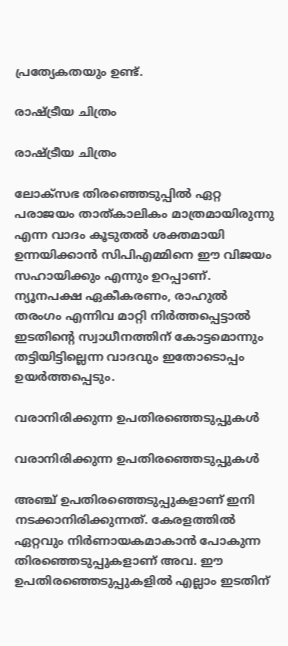പ്രത്യേകതയും ഉണ്ട്.

രാഷ്ട്രീയ ചിത്രം

രാഷ്ട്രീയ ചിത്രം

ലോക്‌സഭ തിരഞ്ഞെടുപ്പില്‍ ഏറ്റ പരാജയം താത്കാലികം മാത്രമായിരുന്നു എന്ന വാദം കൂടുതല്‍ ശക്തമായി ഉന്നയിക്കാന്‍ സിപിഎമ്മിനെ ഈ വിജയം സഹായിക്കും എന്നും ഉറപ്പാണ്. ന്യൂനപക്ഷ ഏകീകരണം, രാഹുല്‍ തരംഗം എന്നിവ മാറ്റി നിര്‍ത്തപ്പെട്ടാല്‍ ഇടതിന്റെ സ്വാധീനത്തിന് കോട്ടമൊന്നും തട്ടിയിട്ടില്ലെന്ന വാദവും ഇതോടൊപ്പം ഉയര്‍ത്തപ്പെടും.

വരാനിരിക്കുന്ന ഉപതിരഞ്ഞെടുപ്പുകള്‍

വരാനിരിക്കുന്ന ഉപതിരഞ്ഞെടുപ്പുകള്‍

അഞ്ച് ഉപതിരഞ്ഞെടുപ്പുകളാണ് ഇനി നടക്കാനിരിക്കുന്നത്. കേരളത്തില്‍ ഏറ്റവും നിര്‍ണായകമാകാന്‍ പോകുന്ന തിരഞ്ഞെടുപ്പുകളാണ് അവ. ഈ ഉപതിരഞ്ഞെടുപ്പുകളില്‍ എല്ലാം ഇടതിന്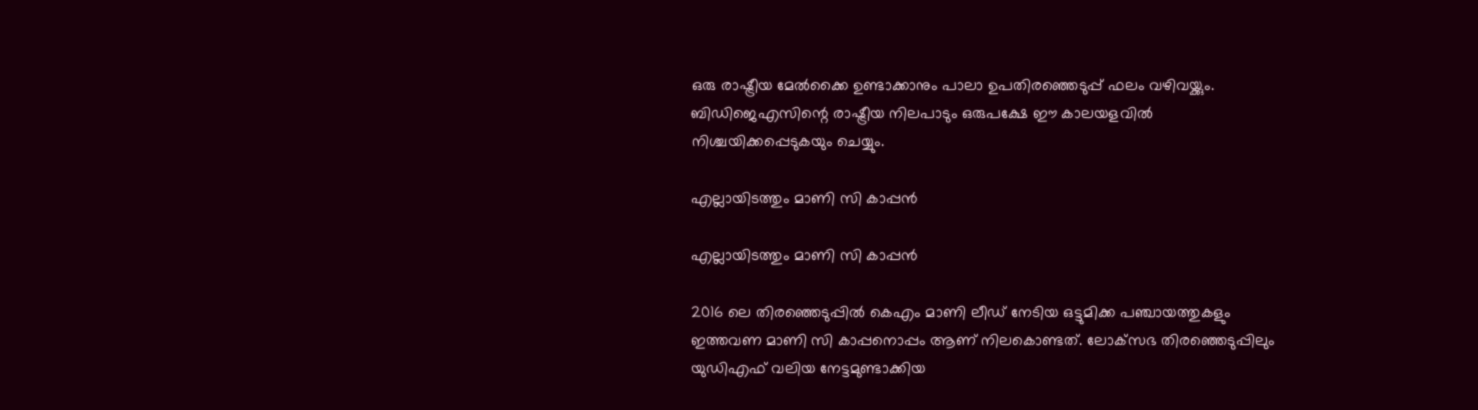ഒരു രാഷ്ട്രീയ മേല്‍ക്കൈ ഉണ്ടാക്കാനും പാലാ ഉപതിരഞ്ഞെടുപ്പ് ഫലം വഴിവയ്ക്കും. ബിഡിജെഎസിന്റെ രാഷ്ട്രീയ നിലപാടും ഒരുപക്ഷേ ഈ കാലയളവില്‍ നിശ്ചയിക്കപ്പെടുകയും ചെയ്യും.

എല്ലായിടത്തും മാണി സി കാപ്പന്‍

എല്ലായിടത്തും മാണി സി കാപ്പന്‍

2016 ലെ തിരഞ്ഞെടുപ്പില്‍ കെഎം മാണി ലീഡ് നേടിയ ഒട്ടുമിക്ക പഞ്ചായത്തുകളും ഇത്തവണ മാണി സി കാപ്പനൊപ്പം ആണ് നിലകൊണ്ടത്. ലോക്‌സഭ തിരഞ്ഞെടുപ്പിലും യുഡിഎഫ് വലിയ നേട്ടമുണ്ടാക്കിയ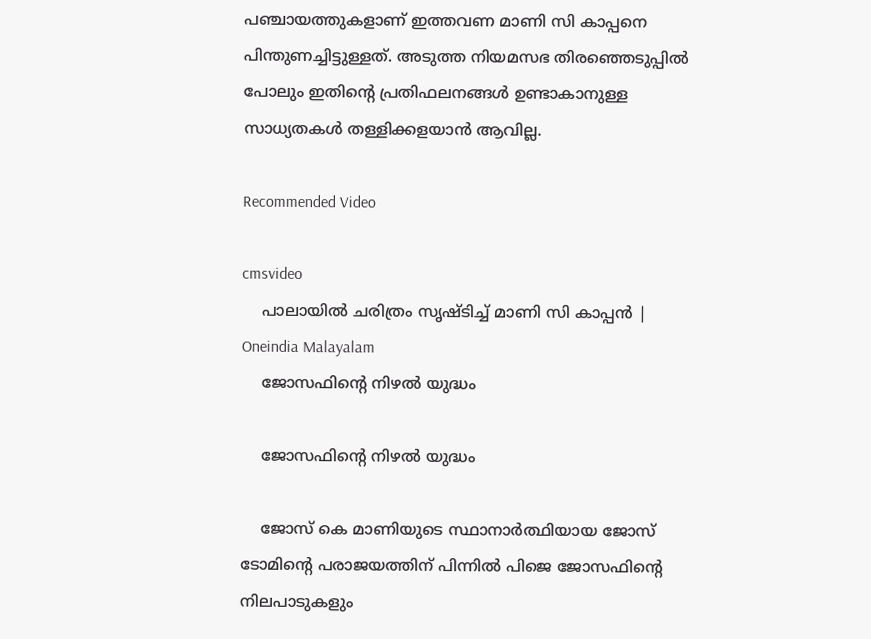പഞ്ചായത്തുകളാണ് ഇത്തവണ മാണി സി കാപ്പനെ പിന്തുണച്ചിട്ടുള്ളത്. അടുത്ത നിയമസഭ തിരഞ്ഞെടുപ്പില്‍ പോലും ഇതിന്റെ പ്രതിഫലനങ്ങള്‍ ഉണ്ടാകാനുള്ള സാധ്യതകള്‍ തള്ളിക്കളയാന്‍ ആവില്ല.

Recommended Video

cmsvideo
    പാലായിൽ ചരിത്രം സൃഷ്ടിച്ച് മാണി സി കാപ്പൻ | Oneindia Malayalam
    ജോസഫിന്റെ നിഴല്‍ യുദ്ധം

    ജോസഫിന്റെ നിഴല്‍ യുദ്ധം

    ജോസ് കെ മാണിയുടെ സ്ഥാനാര്‍ത്ഥിയായ ജോസ് ടോമിന്റെ പരാജയത്തിന് പിന്നില്‍ പിജെ ജോസഫിന്റെ നിലപാടുകളും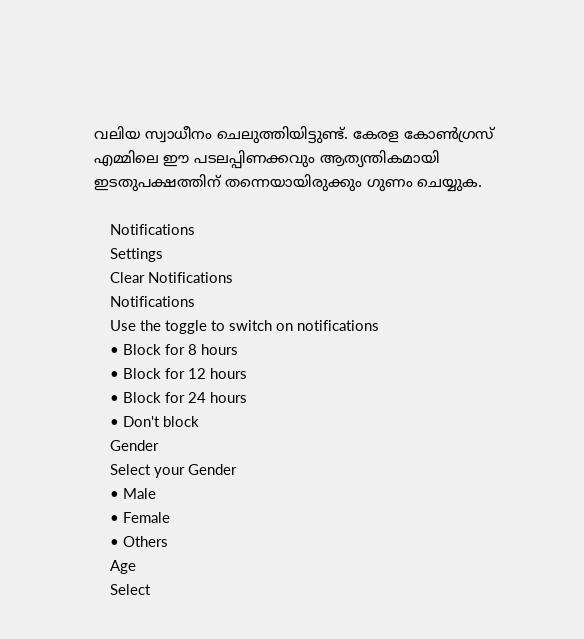വലിയ സ്വാധീനം ചെലുത്തിയിട്ടുണ്ട്. കേരള കോണ്‍ഗ്രസ് എമ്മിലെ ഈ പടലപ്പിണക്കവും ആത്യന്തികമായി ഇടതുപക്ഷത്തിന് തന്നെയായിരുക്കും ഗുണം ചെയ്യുക.

    Notifications
    Settings
    Clear Notifications
    Notifications
    Use the toggle to switch on notifications
    • Block for 8 hours
    • Block for 12 hours
    • Block for 24 hours
    • Don't block
    Gender
    Select your Gender
    • Male
    • Female
    • Others
    Age
    Select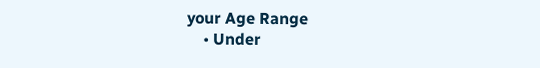your Age Range
    • Under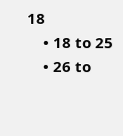18
    • 18 to 25
    • 26 to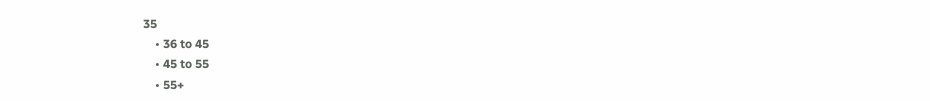35
    • 36 to 45
    • 45 to 55
    • 55+